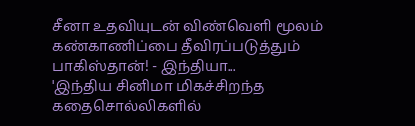சீனா உதவியுடன் விண்வெளி மூலம் கண்காணிப்பை தீவிரப்படுத்தும் பாகிஸ்தான்! - இந்தியா...
'இந்திய சினிமா மிகச்சிறந்த கதைசொல்லிகளில்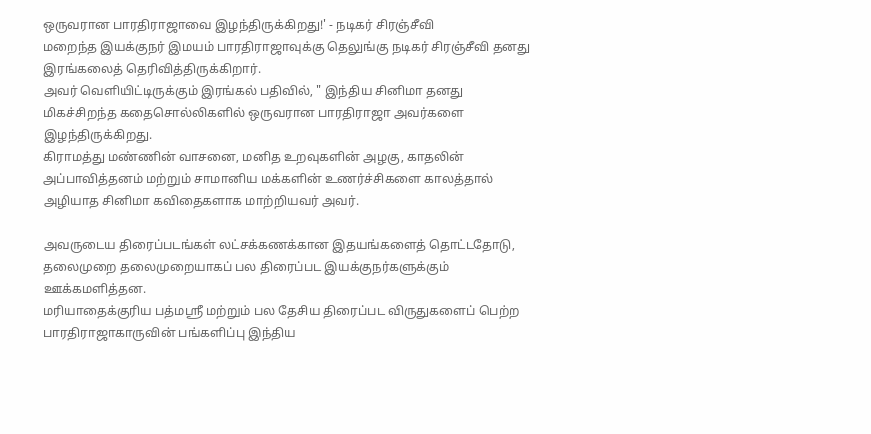ஒருவரான பாரதிராஜாவை இழந்திருக்கிறது!' - நடிகர் சிரஞ்சீவி
மறைந்த இயக்குநர் இமயம் பாரதிராஜாவுக்கு தெலுங்கு நடிகர் சிரஞ்சீவி தனது இரங்கலைத் தெரிவித்திருக்கிறார்.
அவர் வெளியிட்டிருக்கும் இரங்கல் பதிவில், " இந்திய சினிமா தனது மிகச்சிறந்த கதைசொல்லிகளில் ஒருவரான பாரதிராஜா அவர்களை இழந்திருக்கிறது.
கிராமத்து மண்ணின் வாசனை, மனித உறவுகளின் அழகு, காதலின் அப்பாவித்தனம் மற்றும் சாமானிய மக்களின் உணர்ச்சிகளை காலத்தால் அழியாத சினிமா கவிதைகளாக மாற்றியவர் அவர்.

அவருடைய திரைப்படங்கள் லட்சக்கணக்கான இதயங்களைத் தொட்டதோடு, தலைமுறை தலைமுறையாகப் பல திரைப்பட இயக்குநர்களுக்கும் ஊக்கமளித்தன.
மரியாதைக்குரிய பத்மஸ்ரீ மற்றும் பல தேசிய திரைப்பட விருதுகளைப் பெற்ற பாரதிராஜாகாருவின் பங்களிப்பு இந்திய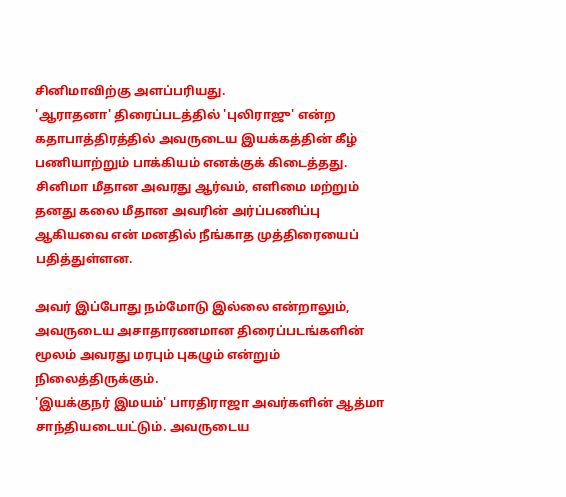சினிமாவிற்கு அளப்பரியது.
'ஆராதனா' திரைப்படத்தில் 'புலிராஜு' என்ற கதாபாத்திரத்தில் அவருடைய இயக்கத்தின் கீழ் பணியாற்றும் பாக்கியம் எனக்குக் கிடைத்தது. சினிமா மீதான அவரது ஆர்வம், எளிமை மற்றும் தனது கலை மீதான அவரின் அர்ப்பணிப்பு ஆகியவை என் மனதில் நீங்காத முத்திரையைப் பதித்துள்ளன.

அவர் இப்போது நம்மோடு இல்லை என்றாலும், அவருடைய அசாதாரணமான திரைப்படங்களின் மூலம் அவரது மரபும் புகழும் என்றும் நிலைத்திருக்கும்.
'இயக்குநர் இமயம்' பாரதிராஜா அவர்களின் ஆத்மா சாந்தியடையட்டும். அவருடைய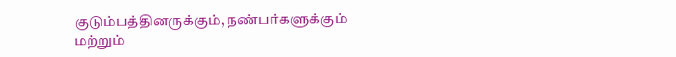குடும்பத்தினருக்கும், நண்பர்களுக்கும் மற்றும்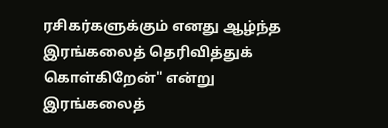ரசிகர்களுக்கும் எனது ஆழ்ந்த இரங்கலைத் தெரிவித்துக் கொள்கிறேன்" என்று இரங்கலைத்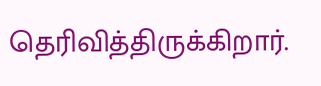தெரிவித்திருக்கிறார்.